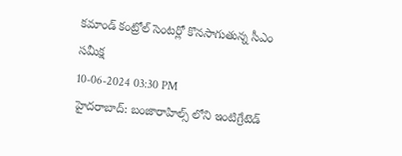కమాండ్ కంట్రోల్ సెంటర్లో కొనసాగుతున్న సీఎం సమీక్ష
10-06-2024 03:30 PM
హైదరాబాద్: బంజారాహిల్స్ లోని ఇంటిగ్రేటెడ్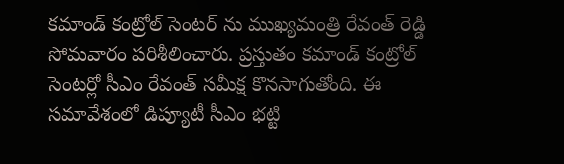కమాండ్ కంట్రోల్ సెంటర్ ను ముఖ్యమంత్రి రేవంత్ రెడ్డి సోమవారం పరిశీలించారు. ప్రస్తుతం కమాండ్ కంట్రోల్ సెంటర్లో సీఎం రేవంత్ సమీక్ష కొనసాగుతోంది. ఈ సమావేశంలో డిప్యూటీ సీఎం భట్టి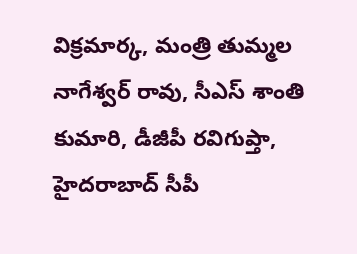విక్రమార్క, మంత్రి తుమ్మల నాగేశ్వర్ రావు, సీఎస్ శాంతి కుమారి, డీజీపీ రవిగుప్తా, హైదరాబాద్ సీపీ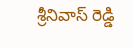శ్రీనివాస్ రెడ్డి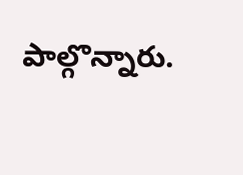పాల్గొన్నారు.